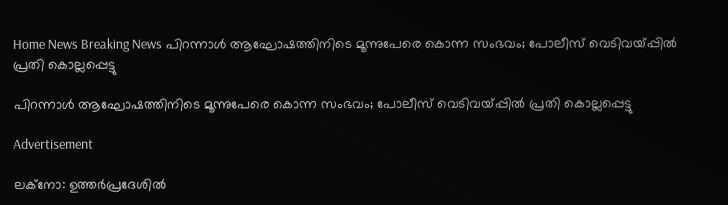Home News Breaking News പിറന്നാൾ ആഘോഷത്തിനിടെ മൂന്നുപേരെ കൊന്ന സംഭവം; പോലീസ് വെടിവയ്പ്പിൽ പ്രതി കൊല്ലപ്പെട്ടു

പിറന്നാൾ ആഘോഷത്തിനിടെ മൂന്നുപേരെ കൊന്ന സംഭവം; പോലീസ് വെടിവയ്പ്പിൽ പ്രതി കൊല്ലപ്പെട്ടു

Advertisement

ലക്നോ: ഉത്തർപ്രദേശിൽ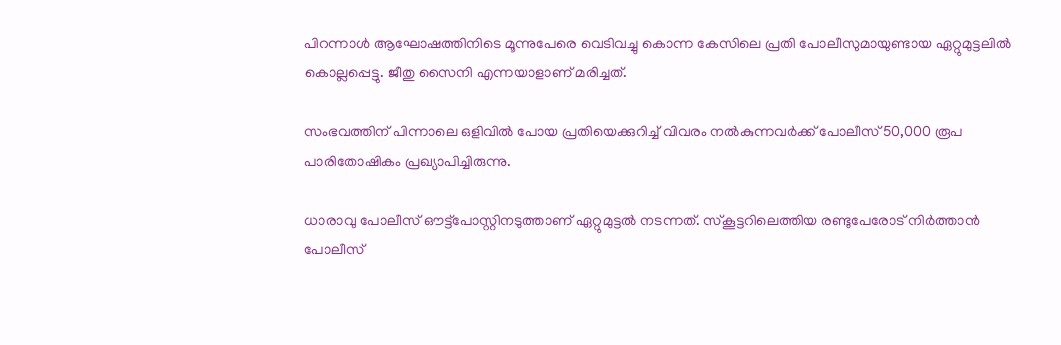പിറന്നാൾ ആഘോഷത്തിനിടെ മൂന്നുപേരെ വെടിവച്ചു കൊന്ന കേസിലെ പ്രതി പോലീസുമായുണ്ടായ ഏറ്റുമുട്ടലിൽ കൊല്ലപ്പെട്ടു. ജീതു സൈനി എന്നയാളാണ് മരിച്ചത്.

സംഭവത്തിന് പിന്നാലെ ഒളിവിൽ പോയ പ്രതിയെക്കുറിച്ച് വിവരം നൽകുന്നവർക്ക് പോലീസ് 50,000 രൂപ പാരിതോഷികം പ്രഖ്യാപിച്ചിരുന്നു.

ധാരാവു പോലീസ് ഔട്ട്‌പോസ്റ്റിനടുത്താണ് ഏറ്റുമുട്ടൽ നടന്നത്. സ്കൂട്ടറിലെത്തിയ രണ്ടുപേരോട് നിർത്താൻ പോലീസ്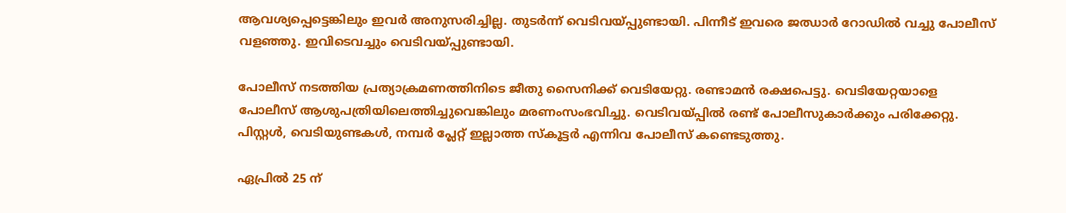ആവശ്യപ്പെട്ടെങ്കിലും ഇവർ അനുസരിച്ചില്ല. തുടർന്ന് വെടിവയ്പ്പുണ്ടായി. പിന്നീട് ഇവരെ ജഝാർ റോഡിൽ വച്ചു പോലീസ് വളഞ്ഞു. ഇവിടെവച്ചും വെടിവയ്പ്പുണ്ടായി.

പോലീസ് നടത്തിയ പ്രത്യാക്രമണത്തിനിടെ ജീതു സൈനിക്ക് വെടിയേറ്റു. രണ്ടാമൻ രക്ഷപെട്ടു. വെടിയേറ്റയാളെ പോലീസ് ആശുപത്രിയിലെത്തിച്ചുവെങ്കിലും മരണംസംഭവിച്ചു. വെടിവയ്പ്പിൽ രണ്ട് പോലീസുകാർക്കും പരിക്കേറ്റു. പിസ്റ്റൾ, വെടിയുണ്ടകൾ, നമ്പർ പ്ലേറ്റ് ഇല്ലാത്ത സ്കൂട്ടർ എന്നിവ പോലീസ് കണ്ടെടുത്തു.

ഏപ്രിൽ 25 ന്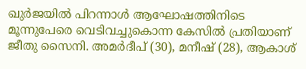ഖുർജയിൽ പിറന്നാൾ ആഘോഷത്തിനിടെ മൂന്നുപേരെ വെടിവച്ചുകൊന്ന കേസിൽ പ്രതിയാണ് ജീതു സൈനി. അമർദീപ് (30), മനീഷ് (28), ആകാശ്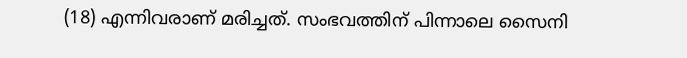(18) എന്നിവരാണ് മരിച്ചത്. സംഭവത്തിന് പിന്നാലെ സൈനി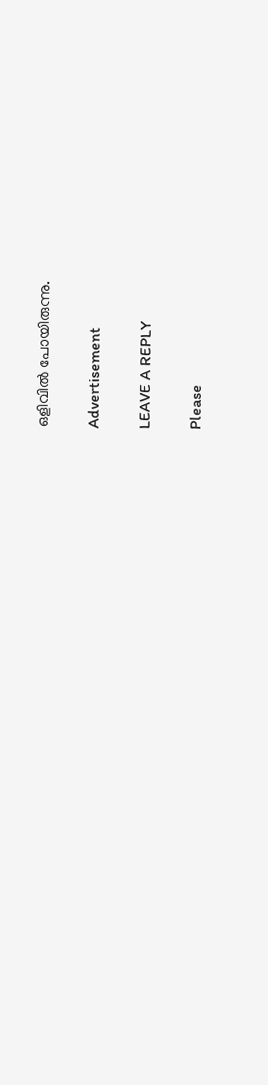ഒളിവിൽ പോയിരുന്നു.

Advertisement

LEAVE A REPLY

Please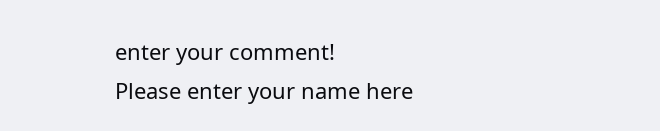enter your comment!
Please enter your name here